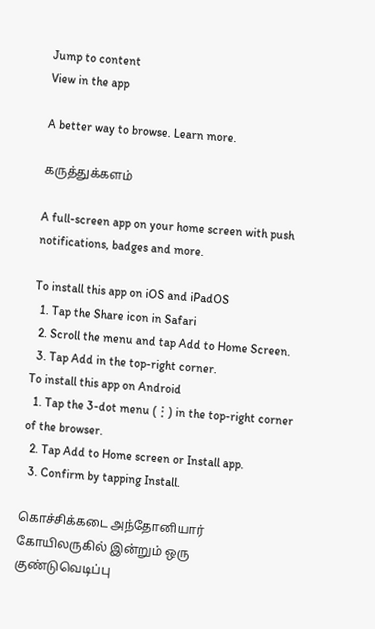Jump to content
View in the app

A better way to browse. Learn more.

கருத்துக்களம்

A full-screen app on your home screen with push notifications, badges and more.

To install this app on iOS and iPadOS
  1. Tap the Share icon in Safari
  2. Scroll the menu and tap Add to Home Screen.
  3. Tap Add in the top-right corner.
To install this app on Android
  1. Tap the 3-dot menu (⋮) in the top-right corner of the browser.
  2. Tap Add to Home screen or Install app.
  3. Confirm by tapping Install.

கொச்சிக்கடை அந்தோனியார் கோயிலருகில் இன்றும் ஒரு குண்டுவெடிப்பு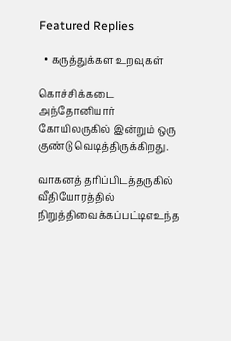Featured Replies

  • கருத்துக்கள உறவுகள்

கொச்சிக்கடை அந்தோனியார் கோயிலருகில் இன்றும் ஒரு குண்டு வெடித்திருக்கிறது.

வாகனத் தரிப்பிடத்தருகில் வீதியோரத்தில் நிறுத்திவைக்கப்பட்டிஎஉந்த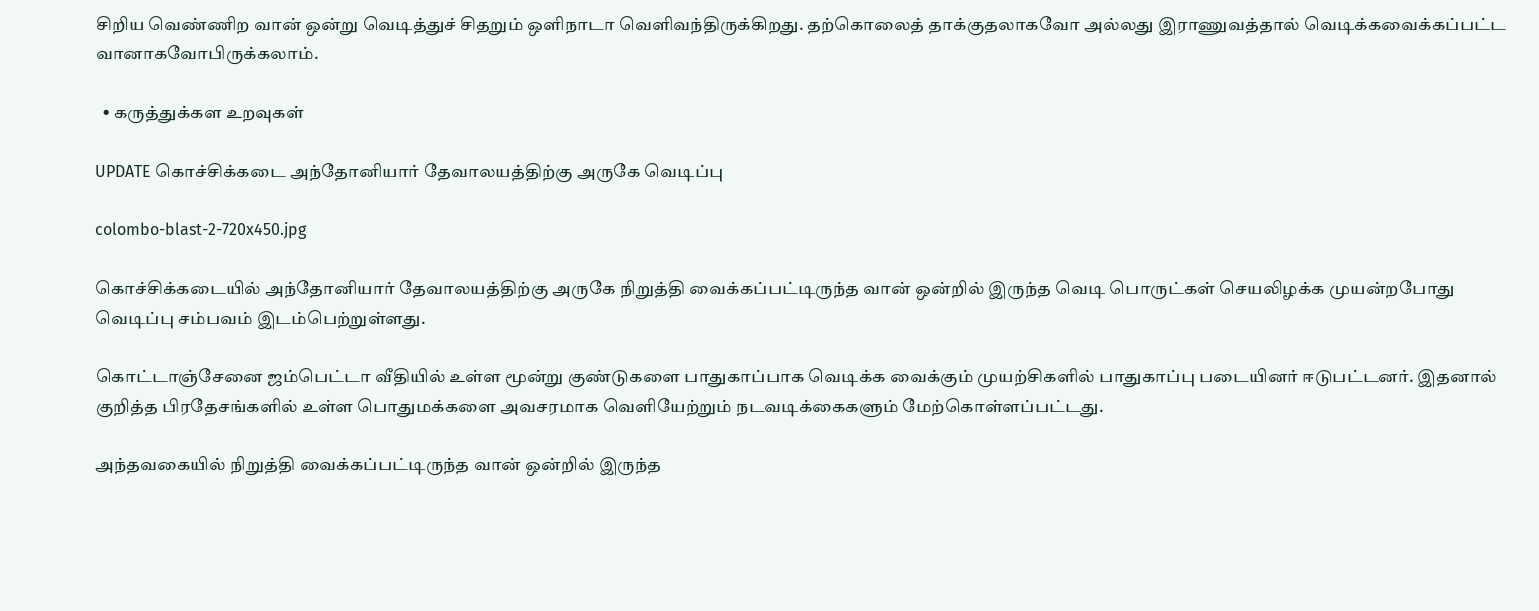சிறிய வெண்ணிற வான் ஒன்று வெடித்துச் சிதறும் ஒளிநாடா வெளிவந்திருக்கிறது. தற்கொலைத் தாக்குதலாகவோ அல்லது இராணுவத்தால் வெடிக்கவைக்கப்பட்ட வானாகவோபிருக்கலாம்.

  • கருத்துக்கள உறவுகள்

UPDATE கொச்சிக்கடை அந்தோனியார் தேவாலயத்திற்கு அருகே வெடிப்பு

colombo-blast-2-720x450.jpg

கொச்சிக்கடையில் அந்தோனியார் தேவாலயத்திற்கு அருகே நிறுத்தி வைக்கப்பட்டிருந்த வான் ஒன்றில் இருந்த வெடி பொருட்கள் செயலிழக்க முயன்றபோது வெடிப்பு சம்பவம் இடம்பெற்றுள்ளது.

கொட்டாஞ்சேனை ஜம்பெட்டா வீதியில் உள்ள மூன்று குண்டுகளை பாதுகாப்பாக வெடிக்க வைக்கும் முயற்சிகளில் பாதுகாப்பு படையினர் ஈடுபட்டனர். இதனால் குறித்த பிரதேசங்களில் உள்ள பொதுமக்களை அவசரமாக வெளியேற்றும் நடவடிக்கைகளும் மேற்கொள்ளப்பட்டது.

அந்தவகையில் நிறுத்தி வைக்கப்பட்டிருந்த வான் ஒன்றில் இருந்த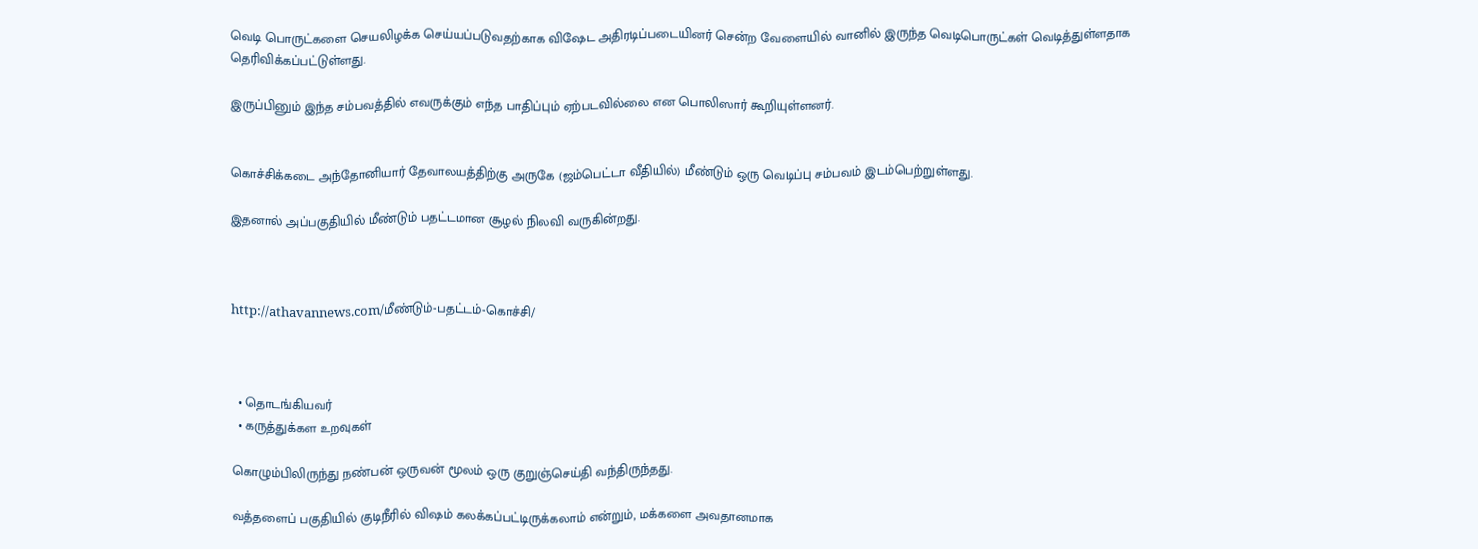வெடி பொருட்களை செயலிழக்க செய்யப்படுவதற்காக விஷேட அதிரடிப்படையினர் சென்ற வேளையில் வானில் இருந்த வெடிபொருட்கள் வெடித்துள்ளதாக தெரிவிக்கப்பட்டுள்ளது.

இருப்பினும் இந்த சம்பவத்தில் எவருக்கும் எந்த பாதிப்பும் ஏற்படவில்லை என பொலிஸார் கூறியுள்ளனர்.


கொச்சிக்கடை அந்தோனியார் தேவாலயத்திற்கு அருகே (ஜம்பெட்டா வீதியில்) மீண்டும் ஒரு வெடிப்பு சம்பவம் இடம்பெற்றுள்ளது.

இதனால் அப்பகுதியில் மீண்டும் பதட்டமான சூழல் நிலவி வருகின்றது.



http://athavannews.com/மீண்டும்-பதட்டம்-கொச்சி/



  • தொடங்கியவர்
  • கருத்துக்கள உறவுகள்

கொழும்பிலிருந்து நண்பன் ஒருவன் மூலம் ஒரு குறுஞ்செய்தி வந்திருந்தது.

வத்தளைப் பகுதியில் குடிநீரில் விஷம் கலக்கப்பட்டிருக்கலாம் என்றும், மக்களை அவதானமாக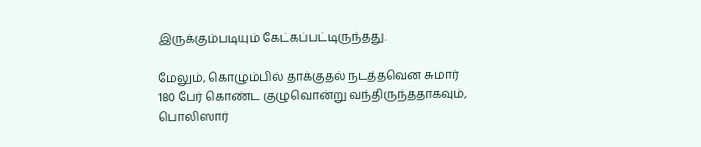இருக்கும்படியும் கேட்கப்பட்டிருந்தது.

மேலும், கொழும்பில் தாக்குதல் நடத்தவென சுமார் 180 பேர் கொண்ட குழுவொன்று வந்திருந்ததாகவும், பொலிஸார்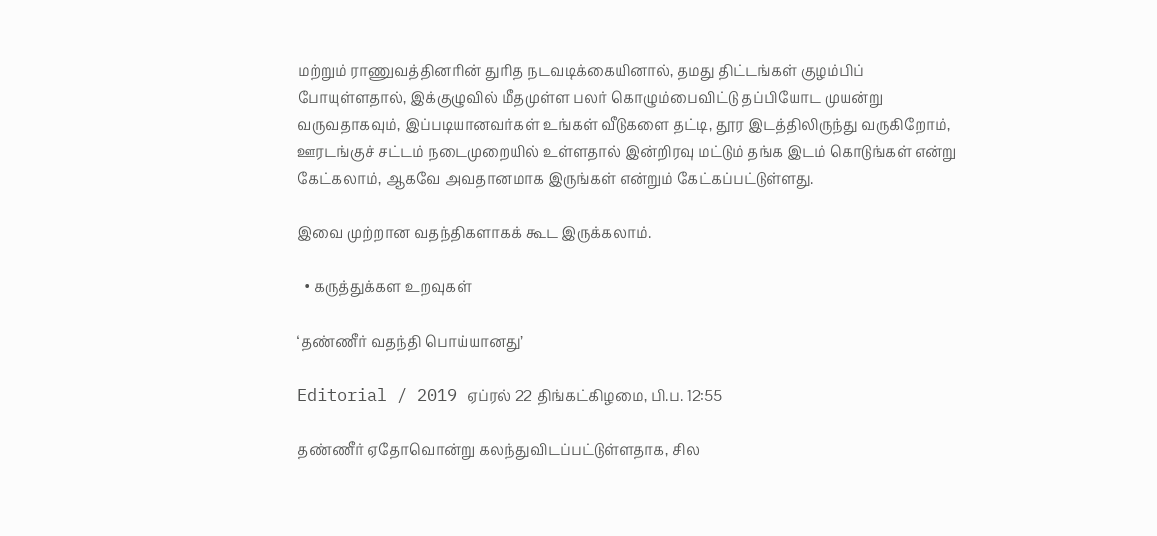மற்றும் ராணுவத்தினரின் துரித நடவடிக்கையினால், தமது திட்டங்கள் குழம்பிப் போயுள்ளதால், இக்குழுவில் மீதமுள்ள பலர் கொழும்பைவிட்டு தப்பியோட முயன்று வருவதாகவும், இப்படியானவர்கள் உங்கள் வீடுகளை தட்டி, தூர இடத்திலிருந்து வருகிறோம், ஊரடங்குச் சட்டம் நடைமுறையில் உள்ளதால் இன்றிரவு மட்டும் தங்க இடம் கொடுங்கள் என்று கேட்கலாம், ஆகவே அவதானமாக இருங்கள் என்றும் கேட்கப்பட்டுள்ளது.

இவை முற்றான வதந்திகளாகக் கூட இருக்கலாம்.

  • கருத்துக்கள உறவுகள்

‘தண்ணீர் வதந்தி பொய்யானது’

Editorial / 2019 ஏப்ரல் 22 திங்கட்கிழமை, பி.ப. 12:55

தண்ணீர் ஏதோவொன்று கலந்துவிடப்பட்டுள்ளதாக, சில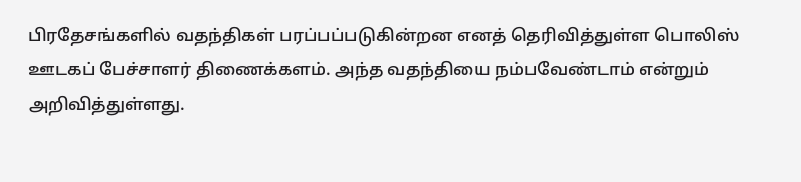பிரதேசங்களில் வதந்திகள் பரப்பப்படுகின்றன எனத் தெரிவித்துள்ள பொலிஸ் ஊடகப் பேச்சாளர் திணைக்களம். அந்த வதந்தியை நம்பவேண்டாம் என்றும் அறிவித்துள்ளது.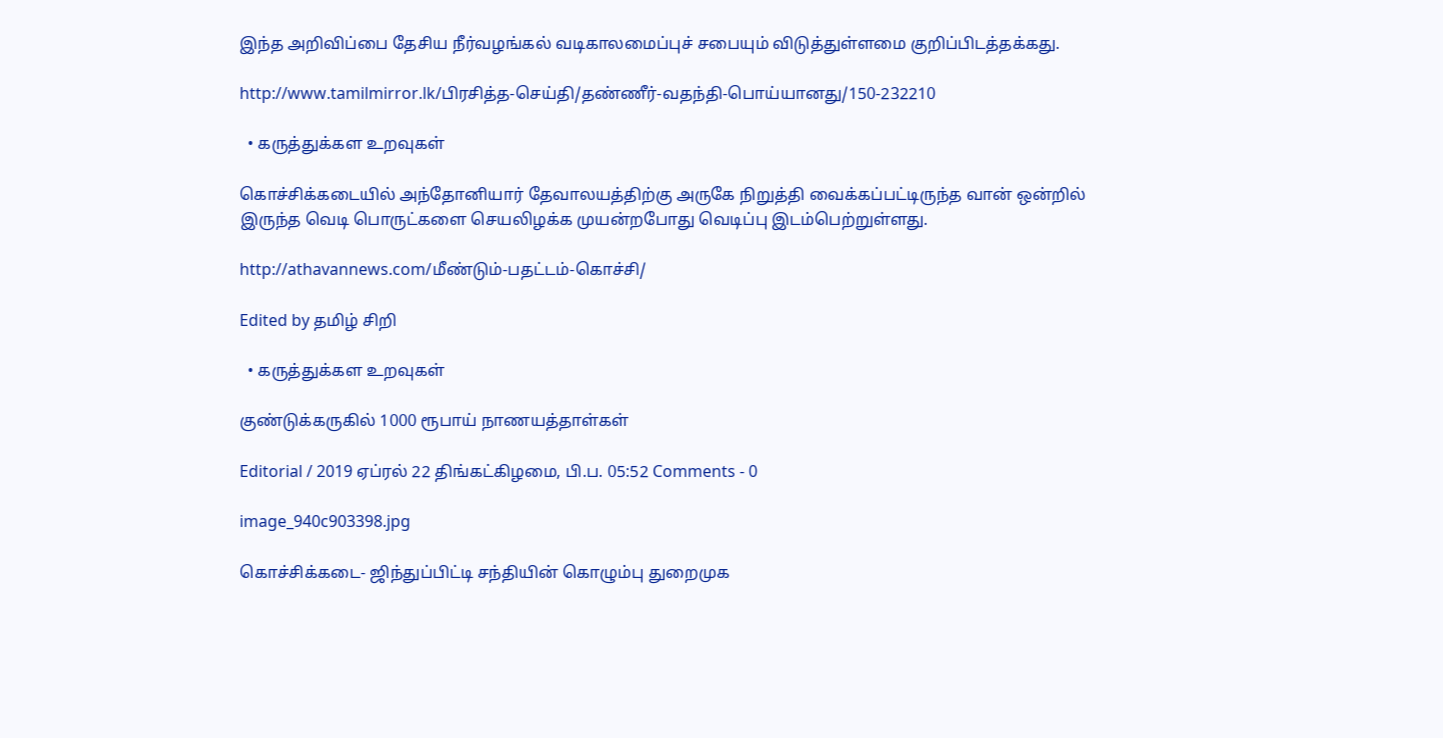இந்த அறிவிப்பை தேசிய நீர்வழங்கல் வடிகாலமைப்புச் சபையும் விடுத்துள்ளமை குறிப்பிடத்தக்கது.

http://www.tamilmirror.lk/பிரசித்த-செய்தி/தண்ணீர்-வதந்தி-பொய்யானது/150-232210

  • கருத்துக்கள உறவுகள்

கொச்சிக்கடையில் அந்தோனியார் தேவாலயத்திற்கு அருகே நிறுத்தி வைக்கப்பட்டிருந்த வான் ஒன்றில் இருந்த வெடி பொருட்களை செயலிழக்க முயன்றபோது வெடிப்பு இடம்பெற்றுள்ளது.

http://athavannews.com/மீண்டும்-பதட்டம்-கொச்சி/

Edited by தமிழ் சிறி

  • கருத்துக்கள உறவுகள்

குண்டுக்கருகில் 1000 ரூபாய் நாணயத்தாள்கள்

Editorial / 2019 ஏப்ரல் 22 திங்கட்கிழமை, பி.ப. 05:52 Comments - 0

image_940c903398.jpg

கொச்சிக்கடை- ஜிந்துப்பிட்டி சந்தியின் கொழும்பு துறைமுக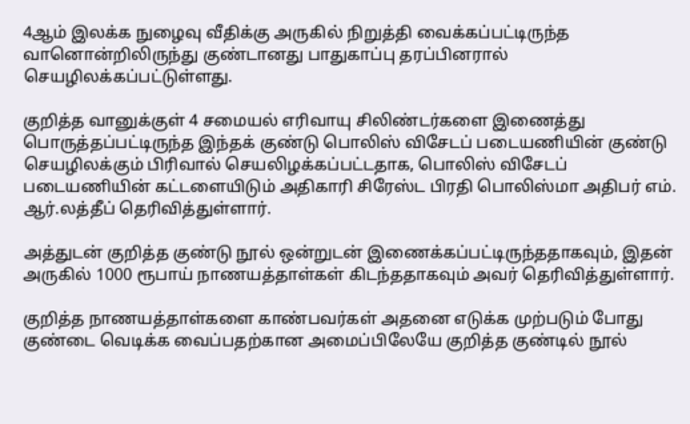4ஆம் இலக்க நுழைவு வீதிக்கு அருகில் நிறுத்தி வைக்கப்பட்டிருந்த வானொன்றிலிருந்து குண்டானது பாதுகாப்பு தரப்பினரால் செயழிலக்கப்பட்டுள்ளது.

குறித்த வானுக்குள் 4 சமையல் எரிவாயு சிலிண்டர்களை இணைத்து பொருத்தப்பட்டிருந்த இந்தக் குண்டு பொலிஸ் விசேடப் படையணியின் குண்டு செயழிலக்கும் பிரிவால் செயலிழக்கப்பட்டதாக, பொலிஸ் விசேடப் படையணியின் கட்டளையிடும் அதிகாரி சிரேஸ்ட பிரதி பொலிஸ்மா அதிபர் எம். ஆர்.லத்தீப் தெரிவித்துள்ளார்.

அத்துடன் குறித்த குண்டு நூல் ஒன்றுடன் இணைக்கப்பட்டிருந்ததாகவும், இதன் அருகில் 1000 ரூபாய் நாணயத்தாள்கள் கிடந்ததாகவும் அவர் தெரிவித்துள்ளார்.

குறித்த நாணயத்தாள்களை காண்பவர்கள் அதனை எடுக்க முற்படும் போது குண்டை வெடிக்க வைப்பதற்கான அமைப்பிலேயே குறித்த குண்டில் நூல்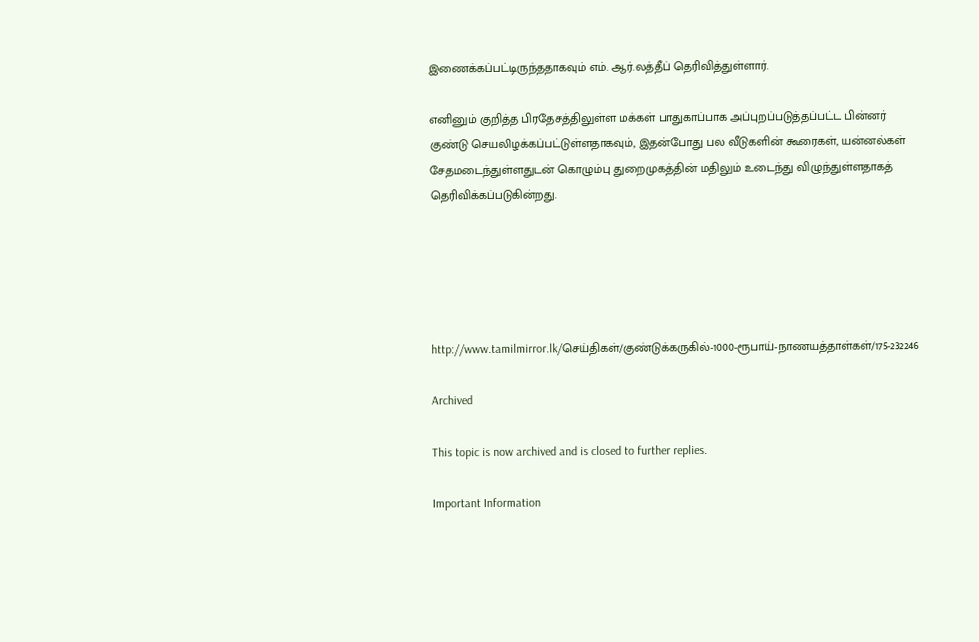இணைக்கப்பட்டிருந்ததாகவும் எம். ஆர்.லத்தீப் தெரிவித்துள்ளார்.

எனினும் குறித்த பிரதேசத்திலுள்ள மக்கள் பாதுகாப்பாக அப்புறப்படுத்தப்பட்ட பின்னர் குண்டு செயலிழக்கப்பட்டுள்ளதாகவும், இதன்போது பல வீடுகளின் கூரைகள், யன்னல்கள் சேதமடைந்துள்ளதுடன் கொழும்பு துறைமுகத்தின் மதிலும் உடைந்து விழுந்துள்ளதாகத் தெரிவிக்கப்படுகின்றது.





http://www.tamilmirror.lk/செய்திகள்/குண்டுக்கருகில்-1000-ரூபாய்-நாணயத்தாள்கள்/175-232246

Archived

This topic is now archived and is closed to further replies.

Important Information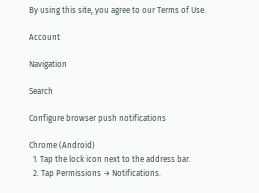By using this site, you agree to our Terms of Use.

Account

Navigation

Search

Configure browser push notifications

Chrome (Android)
  1. Tap the lock icon next to the address bar.
  2. Tap Permissions → Notifications.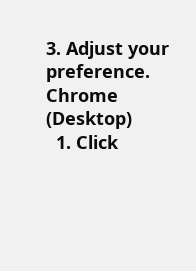3. Adjust your preference.
Chrome (Desktop)
  1. Click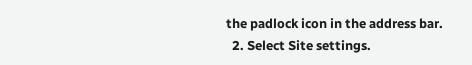the padlock icon in the address bar.
  2. Select Site settings.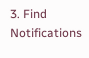3. Find Notifications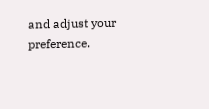and adjust your preference.